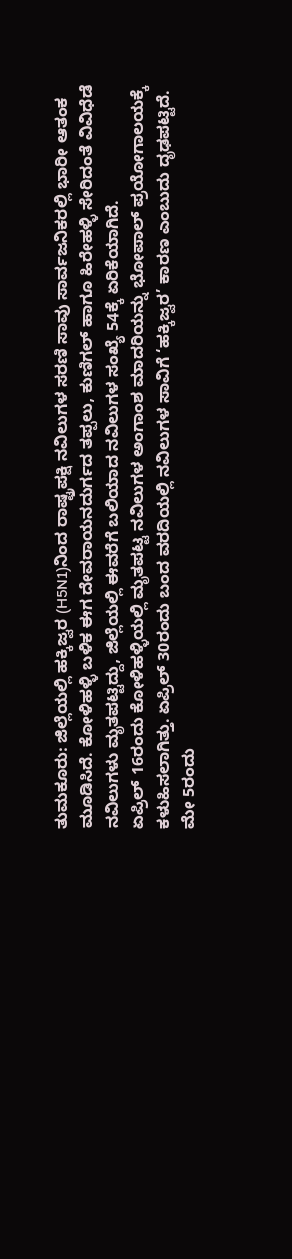ತುಮಕೂರು: ಜಿಲ್ಲೆಯಲ್ಲಿ ಹಕ್ಕಿಜ್ವರ (H5N1)ನಿಂದ ರಾಷ್ಟ್ರಪಕ್ಷಿ ನವಿಲುಗಳ ಸರಣಿ ಸಾವು ಸಾರ್ವಜನಿಕರಲ್ಲಿ ಭಾರೀ ಆತಂಕ ಮೂಡಿಸಿದೆ. ಕೋಳಿಹಳ್ಳಿ ಬಳಿಕ ಈಗ ದೇವರಾಯನದುರ್ಗದ ತಪ್ಪಲು, ಕುಣಿಗಲ್ ಹಾಗೂ ಹಿರೇಹಳ್ಳಿ ಸೇರಿದಂತೆ ವಿವಿಧೆಡೆ ನವಿಲುಗಳು ಮೃತಪಟ್ಟಿದ್ದು, ಜಿಲ್ಲೆಯಲ್ಲಿ ಈವರೆಗೆ ಬಲಿಯಾದ ನವಿಲುಗಳ ಸಂಖ್ಯೆ 54ಕ್ಕೆ ಏರಿಕೆಯಾಗಿದೆ.
ಏಪ್ರಿಲ್ 16ರಂದು ಕೋಳಿಹಳ್ಳಿಯಲ್ಲಿ ಮೃತಪಟ್ಟ ನವಿಲುಗಳ ಅಂಗಾಂಶ ಮಾದರಿಯನ್ನು ಭೋಪಾಲ್ ಪ್ರಯೋಗಾಲಯಕ್ಕೆ ಕಳುಹಿಸಲಾಗಿತ್ತು. ಏಪ್ರಿಲ್ 30ರಂದು ಬಂದ ವರದಿಯಲ್ಲಿ ನವಿಲುಗಳ ಸಾವಿಗೆ ‘ಹಕ್ಕಿಜ್ವರ’ ಕಾರಣ ಎಂಬುದು ದೃಢಪಟ್ಟಿದೆ.
ಮೇ 5ರಂದು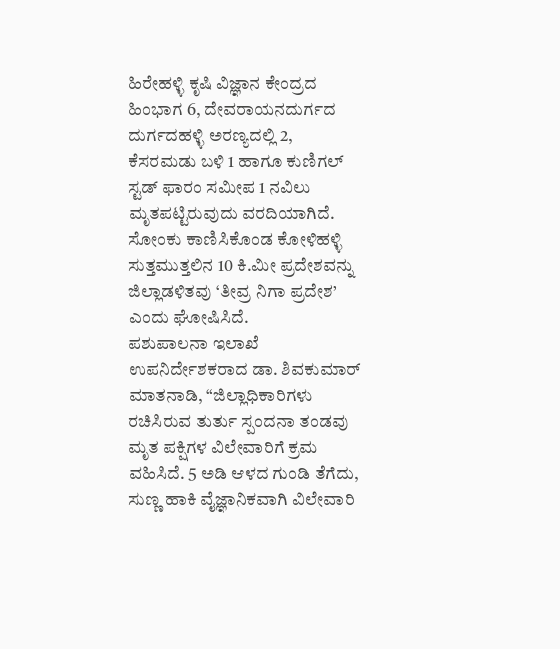ಹಿರೇಹಳ್ಳಿ ಕೃಷಿ ವಿಜ್ಞಾನ ಕೇಂದ್ರದ ಹಿಂಭಾಗ 6, ದೇವರಾಯನದುರ್ಗದ ದುರ್ಗದಹಳ್ಳಿ ಅರಣ್ಯದಲ್ಲಿ 2, ಕೆಸರಮಡು ಬಳಿ 1 ಹಾಗೂ ಕುಣಿಗಲ್ ಸ್ಟಡ್ ಫಾರಂ ಸಮೀಪ 1 ನವಿಲು ಮೃತಪಟ್ಟಿರುವುದು ವರದಿಯಾಗಿದೆ.
ಸೋಂಕು ಕಾಣಿಸಿಕೊಂಡ ಕೋಳಿಹಳ್ಳಿ ಸುತ್ತಮುತ್ತಲಿನ 10 ಕಿ.ಮೀ ಪ್ರದೇಶವನ್ನು ಜಿಲ್ಲಾಡಳಿತವು ‘ತೀವ್ರ ನಿಗಾ ಪ್ರದೇಶ’ ಎಂದು ಘೋಷಿಸಿದೆ.
ಪಶುಪಾಲನಾ ಇಲಾಖೆ ಉಪನಿರ್ದೇಶಕರಾದ ಡಾ. ಶಿವಕುಮಾರ್ ಮಾತನಾಡಿ, “ಜಿಲ್ಲಾಧಿಕಾರಿಗಳು ರಚಿಸಿರುವ ತುರ್ತು ಸ್ಪಂದನಾ ತಂಡವು ಮೃತ ಪಕ್ಷಿಗಳ ವಿಲೇವಾರಿಗೆ ಕ್ರಮ ವಹಿಸಿದೆ. 5 ಅಡಿ ಆಳದ ಗುಂಡಿ ತೆಗೆದು, ಸುಣ್ಣ ಹಾಕಿ ವೈಜ್ಞಾನಿಕವಾಗಿ ವಿಲೇವಾರಿ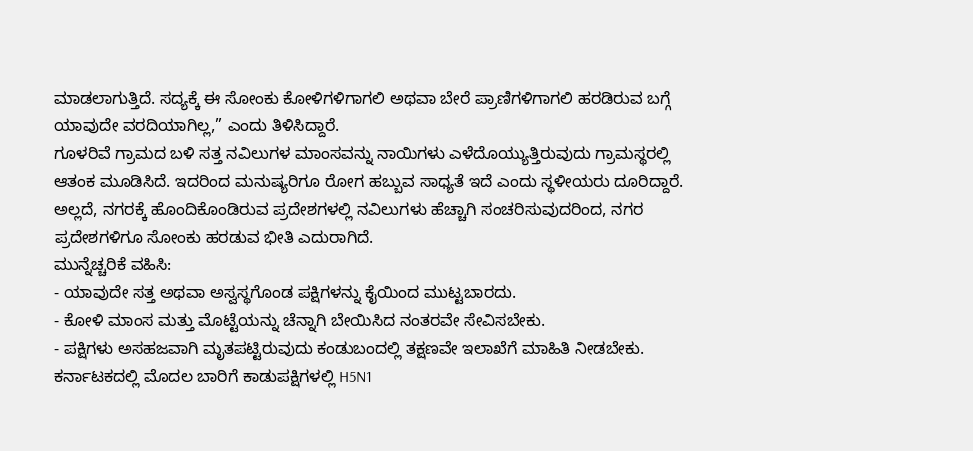ಮಾಡಲಾಗುತ್ತಿದೆ. ಸದ್ಯಕ್ಕೆ ಈ ಸೋಂಕು ಕೋಳಿಗಳಿಗಾಗಲಿ ಅಥವಾ ಬೇರೆ ಪ್ರಾಣಿಗಳಿಗಾಗಲಿ ಹರಡಿರುವ ಬಗ್ಗೆ ಯಾವುದೇ ವರದಿಯಾಗಿಲ್ಲ,” ಎಂದು ತಿಳಿಸಿದ್ದಾರೆ.
ಗೂಳರಿವೆ ಗ್ರಾಮದ ಬಳಿ ಸತ್ತ ನವಿಲುಗಳ ಮಾಂಸವನ್ನು ನಾಯಿಗಳು ಎಳೆದೊಯ್ಯುತ್ತಿರುವುದು ಗ್ರಾಮಸ್ಥರಲ್ಲಿ ಆತಂಕ ಮೂಡಿಸಿದೆ. ಇದರಿಂದ ಮನುಷ್ಯರಿಗೂ ರೋಗ ಹಬ್ಬುವ ಸಾಧ್ಯತೆ ಇದೆ ಎಂದು ಸ್ಥಳೀಯರು ದೂರಿದ್ದಾರೆ. ಅಲ್ಲದೆ, ನಗರಕ್ಕೆ ಹೊಂದಿಕೊಂಡಿರುವ ಪ್ರದೇಶಗಳಲ್ಲಿ ನವಿಲುಗಳು ಹೆಚ್ಚಾಗಿ ಸಂಚರಿಸುವುದರಿಂದ, ನಗರ ಪ್ರದೇಶಗಳಿಗೂ ಸೋಂಕು ಹರಡುವ ಭೀತಿ ಎದುರಾಗಿದೆ.
ಮುನ್ನೆಚ್ಚರಿಕೆ ವಹಿಸಿ:
- ಯಾವುದೇ ಸತ್ತ ಅಥವಾ ಅಸ್ವಸ್ಥಗೊಂಡ ಪಕ್ಷಿಗಳನ್ನು ಕೈಯಿಂದ ಮುಟ್ಟಬಾರದು.
- ಕೋಳಿ ಮಾಂಸ ಮತ್ತು ಮೊಟ್ಟೆಯನ್ನು ಚೆನ್ನಾಗಿ ಬೇಯಿಸಿದ ನಂತರವೇ ಸೇವಿಸಬೇಕು.
- ಪಕ್ಷಿಗಳು ಅಸಹಜವಾಗಿ ಮೃತಪಟ್ಟಿರುವುದು ಕಂಡುಬಂದಲ್ಲಿ ತಕ್ಷಣವೇ ಇಲಾಖೆಗೆ ಮಾಹಿತಿ ನೀಡಬೇಕು.
ಕರ್ನಾಟಕದಲ್ಲಿ ಮೊದಲ ಬಾರಿಗೆ ಕಾಡುಪಕ್ಷಿಗಳಲ್ಲಿ H5N1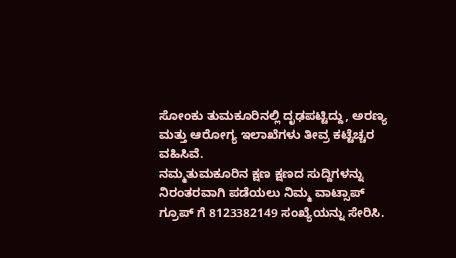ಸೋಂಕು ತುಮಕೂರಿನಲ್ಲಿ ದೃಢಪಟ್ಟಿದ್ದು, ಅರಣ್ಯ ಮತ್ತು ಆರೋಗ್ಯ ಇಲಾಖೆಗಳು ತೀವ್ರ ಕಟ್ಟೆಚ್ಚರ ವಹಿಸಿವೆ.
ನಮ್ಮತುಮಕೂರಿನ ಕ್ಷಣ ಕ್ಷಣದ ಸುದ್ದಿಗಳನ್ನು ನಿರಂತರವಾಗಿ ಪಡೆಯಲು ನಿಮ್ಮ ವಾಟ್ಸಾಪ್ ಗ್ರೂಪ್ ಗೆ 8123382149 ಸಂಖ್ಯೆಯನ್ನು ಸೇರಿಸಿ.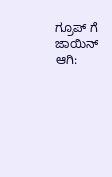ಗ್ರೂಪ್ ಗೆ ಜಾಯಿನ್ ಆಗಿ: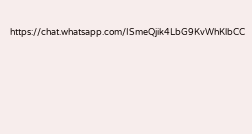https://chat.whatsapp.com/ISmeQjik4LbG9KvWhKlbCC